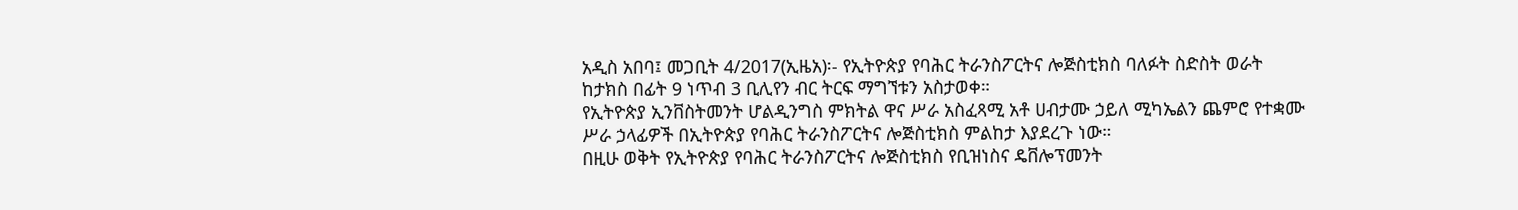አዲስ አበባ፤ መጋቢት 4/2017(ኢዜአ)፡- የኢትዮጵያ የባሕር ትራንስፖርትና ሎጅስቲክስ ባለፉት ስድስት ወራት ከታክስ በፊት 9 ነጥብ 3 ቢሊየን ብር ትርፍ ማግኘቱን አስታወቀ።
የኢትዮጵያ ኢንቨስትመንት ሆልዲንግስ ምክትል ዋና ሥራ አስፈጻሚ አቶ ሀብታሙ ኃይለ ሚካኤልን ጨምሮ የተቋሙ ሥራ ኃላፊዎች በኢትዮጵያ የባሕር ትራንስፖርትና ሎጅስቲክስ ምልከታ እያደረጉ ነው።
በዚሁ ወቅት የኢትዮጵያ የባሕር ትራንስፖርትና ሎጅስቲክስ የቢዝነስና ዴቨሎፕመንት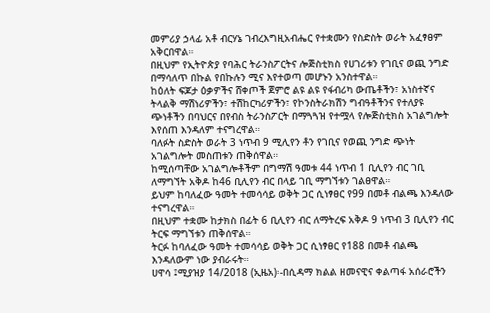መምሪያ ኃላፊ አቶ ብርሃኔ ገብረእግዚአብሔር የተቋሙን የስድስት ወራት አፈፃፀም አቅርበዋል።
በዚህም የኢትዮጵያ የባሕር ትራንስፖርትና ሎጅስቲክስ የሀገሪቱን የገቢና ወጪ ንግድ በማሳለጥ በኩል የበኩሉን ሚና እየተወጣ መሆኑን አንስተዋል።
ከዕለት ፍጆታ ዕቃዎችና ሸቀጦች ጀምሮ ልዩ ልዩ የፋብሪካ ውጤቶችን፣ አነስተኛና ትላልቅ ማሽነሪዎችን፣ ተሽከርካሪዎችን፣ የኮንስትራክሽን ግብዓቶችንና የተለያዩ ጭነቶችን በባህርና በየብስ ትራንስፖርት በማጓጓዝ የተሟላ የሎጅስቲክስ አገልግሎት እየሰጠ እንዳለም ተናግረዋል።
ባለፉት ስድስት ወራት 3 ነጥብ 9 ሚሊየን ቶን የገቢና የወጪ ንግድ ጭነት አገልግሎት መስጠቱን ጠቅሰዋል።
ከሚሰጣቸው አገልግሎቶችም በግማሽ ዓመቱ 44 ነጥብ 1 ቢሊየን ብር ገቢ ለማግኘት አቅዶ ከ46 ቢሊየን ብር በላይ ገቢ ማግኘቱን ገልፀዋል።
ይህም ከባለፈው ዓመት ተመሳሳይ ወቅት ጋር ሲነፃፀር የ99 በመቶ ብልጫ እንዳለው ተናግረዋል።
በዚህም ተቋሙ ከታክስ በፊት 6 ቢሊየን ብር ለማትረፍ አቅዶ 9 ነጥብ 3 ቢሊየን ብር ትርፍ ማግኘቱን ጠቅሰዋል።
ትርፉ ከባለፈው ዓመት ተመሳሳይ ወቅት ጋር ሲነፃፀር የ188 በመቶ ብልጫ እንዳለውም ነው ያብራሩት።
ሀዋሳ ፤ሚያዝያ 14/2018 (ኢዜአ)፡-በሲዳማ ክልል ዘመናዊና ቀልጣፋ አሰራሮችን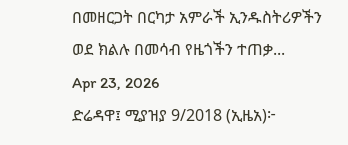በመዘርጋት በርካታ አምራች ኢንዱስትሪዎችን ወደ ክልሉ በመሳብ የዜጎችን ተጠቃ...
Apr 23, 2026
ድሬዳዋ፤ ሚያዝያ 9/2018 (ኢዜአ)፦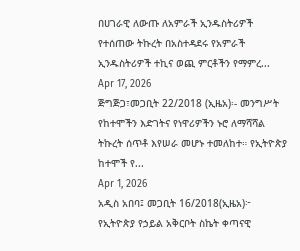በሀገራዊ ለውጡ ለአምራች ኢንዱስትሪዎች የተሰጠው ትኩረት በአስተዳደሩ የአምራች ኢንዱስትሪዎች ተኪና ወጪ ምርቶችን የማምረ...
Apr 17, 2026
ጅግጅጋ፣መጋቢት 22/2018 (ኢዜአ)፡- መንግሥት የከተሞችን እድገትና የነዋሪዎችን ኑሮ ለማሻሻል ትኩረት ሰጥቶ እየሠራ መሆኑ ተመለከተ። የኢትዮጵያ ከተሞች የ...
Apr 1, 2026
አዲስ አበባ፤ መጋቢት 16/2018(ኢዜአ)፦ የኢትዮጵያ የኃይል አቅርቦት ስኬት ቀጣናዊ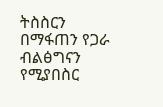ትስስርን በማፋጠን የጋራ ብልፅግናን የሚያበስር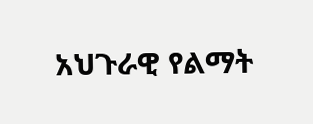አህጉራዊ የልማት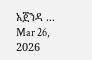አጀንዳ ...
Mar 26, 2026